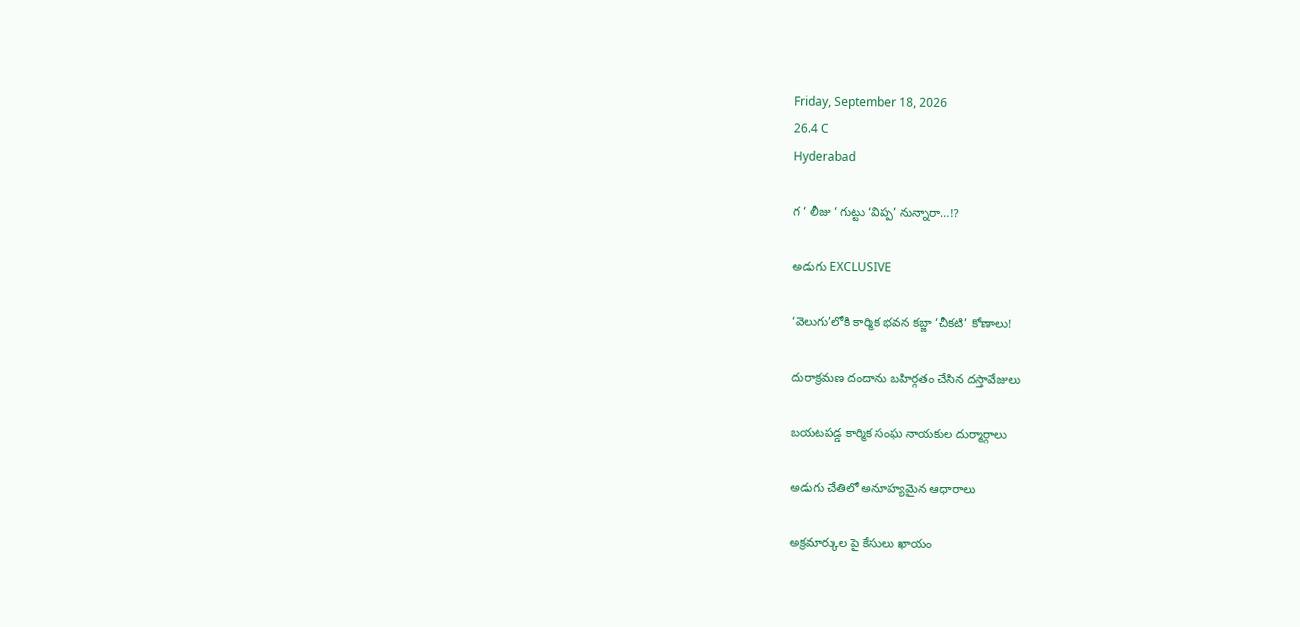Friday, September 18, 2026
26.4 C
Hyderabad

గ ‘ లీజు ‘ గుట్టు ‘విప్ప’ నున్నారా…!?

అడుగు EXCLUSIVE

‘వెలుగు’లోకి కార్మిక భవన కబ్జా ‘చీకటి’ కోణాలు!

దురాక్రమణ దందాను బహిర్గతం చేసిన దస్తావేజులు

బయటపడ్డ కార్మిక సంఘ నాయకుల దుర్మార్గాలు

అడుగు చేతిలో అనూహ్యమైన ఆధారాలు

అక్రమార్కుల పై కేసులు ఖాయం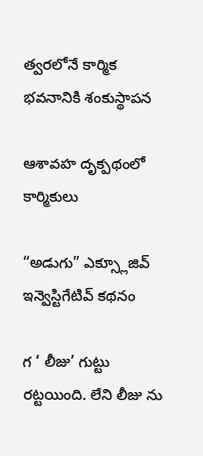త్వరలోనే కార్మిక భవనానికి శంకుస్థాపన

ఆశావహ దృక్పథంలో కార్మికులు

“అడుగు” ఎక్స్లూజివ్ ఇన్వెస్టిగేటివ్ కథనం

గ ‘ లీజు’ గుట్టు రట్టయింది. లేని లీజు ను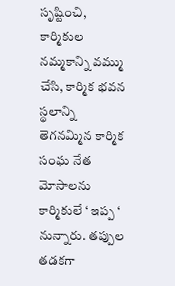సృష్టించి, కార్మికుల నమ్మకాన్ని వమ్ము చేసి, కార్మిక భవన స్థలాన్ని తెగనమ్మిన కార్మిక సంఘ నేత మోసాలను కార్మికులే ‘ ఇప్ప ‘ నున్నారు. తప్పుల తడకగా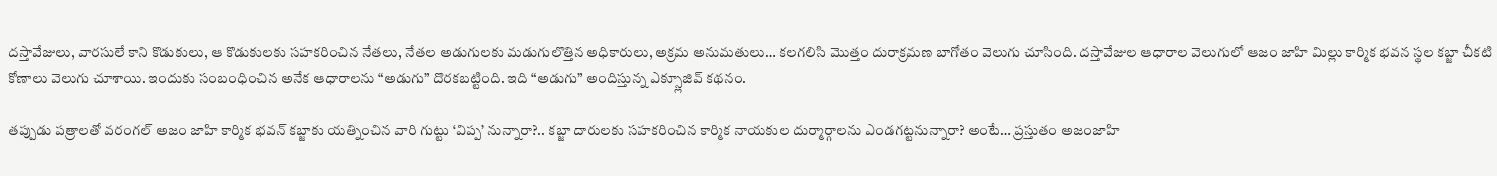దస్తావేజులు, వారసులే కాని కొడుకులు, ఆ కొడుకులకు సహకరించిన నేతలు, నేతల అడుగులకు మడుగులొత్తిన అధికారులు, అక్రమ అనుమతులు… కలగలిసి మొత్తం దురాక్రమణ బాగోతం వెలుగు చూసింది. దస్తావేజుల ఆధారాల వెలుగులో ఆజం జాహి మిల్లు కార్మిక భవన స్థల కబ్జా చీకటి కోణాలు వెలుగు చూశాయి. ఇందుకు సంబంధించిన అనేక ఆధారాలను “అడుగు” దొరకబట్టింది. ఇది “అడుగు” అందిస్తున్న ఎక్స్లూజివ్ కథనం.

తప్పుడు పత్రాలతో వరంగల్ అజం జాహి కార్మిక భవన్ కబ్జాకు యత్నించిన వారి గుట్టు ‘విప్ప’ నున్నారా?.. కబ్జా దారులకు సహకరించిన కార్మిక నాయకుల దుర్మార్గాలను ఎండగట్టనున్నారా? అంటే… ప్రస్తుతం అజంజాహి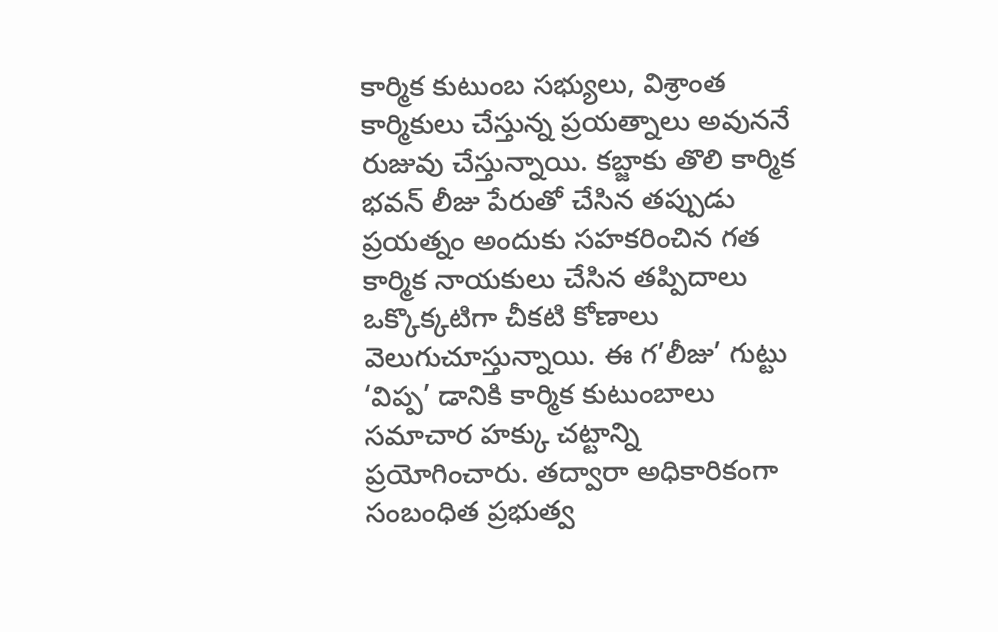కార్మిక కుటుంబ సభ్యులు, విశ్రాంత కార్మికులు చేస్తున్న ప్రయత్నాలు అవుననే రుజువు చేస్తున్నాయి. కబ్జాకు తొలి కార్మిక భవన్ లీజు పేరుతో చేసిన తప్పుడు ప్రయత్నం అందుకు సహకరించిన గత కార్మిక నాయకులు చేసిన తప్పిదాలు ఒక్కొక్కటిగా చీకటి కోణాలు వెలుగుచూస్తున్నాయి. ఈ గ’లీజు’ గుట్టు ‘విప్ప’ డానికి కార్మిక కుటుంబాలు సమాచార హక్కు చట్టాన్ని ప్రయోగించారు. తద్వారా అధికారికంగా సంబంధిత ప్రభుత్వ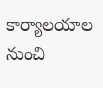కార్యాలయాల నుంచి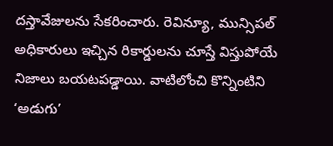దస్తావేజులను సేకరించారు. రెవిన్యూ, మున్సిపల్ అధికారులు ఇచ్చిన రికార్డులను చూస్తే విస్తుపోయే నిజాలు బయటపడ్డాయి. వాటిలోంచి కొన్నింటిని ‘అడుగు’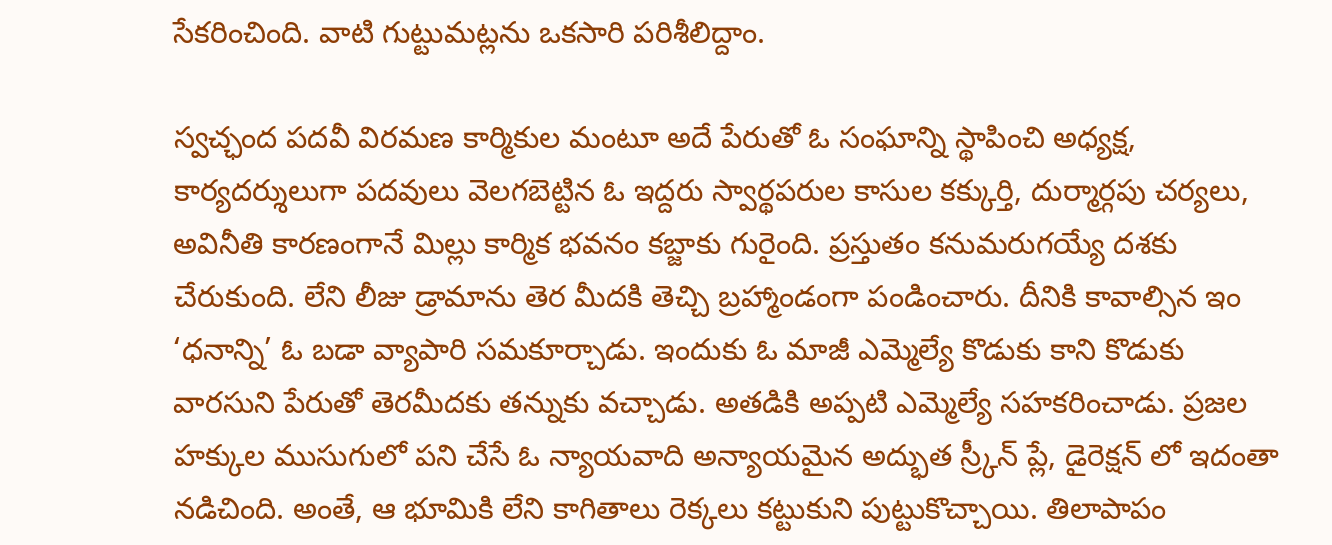సేకరించింది. వాటి గుట్టుమట్లను ఒకసారి పరిశీలిద్దాం.

స్వచ్ఛంద పదవీ విరమణ కార్మికుల మంటూ అదే పేరుతో ఓ సంఘాన్ని స్థాపించి అధ్యక్ష, కార్యదర్శులుగా పదవులు వెలగబెట్టిన ఓ ఇద్దరు స్వార్థపరుల కాసుల కక్కుర్తి, దుర్మార్గపు చర్యలు, అవినీతి కారణంగానే మిల్లు కార్మిక భవనం కబ్జాకు గురైంది. ప్రస్తుతం కనుమరుగయ్యే దశకు చేరుకుంది. లేని లీజు డ్రామాను తెర మీదకి తెచ్చి బ్రహ్మాండంగా పండించారు. దీనికి కావాల్సిన ఇం ‘ధనాన్ని’ ఓ బడా వ్యాపారి సమకూర్చాడు. ఇందుకు ఓ మాజీ ఎమ్మెల్యే కొడుకు కాని కొడుకు వారసుని పేరుతో తెరమీదకు తన్నుకు వచ్చాడు. అతడికి అప్పటి ఎమ్మెల్యే సహకరించాడు. ప్రజల హక్కుల ముసుగులో పని చేసే ఓ న్యాయవాది అన్యాయమైన అద్భుత స్ర్కీన్ ప్లే, డైరెక్షన్ లో ఇదంతా నడిచింది. అంతే, ఆ భూమికి లేని కాగితాలు రెక్కలు కట్టుకుని పుట్టుకొచ్చాయి. తిలాపాపం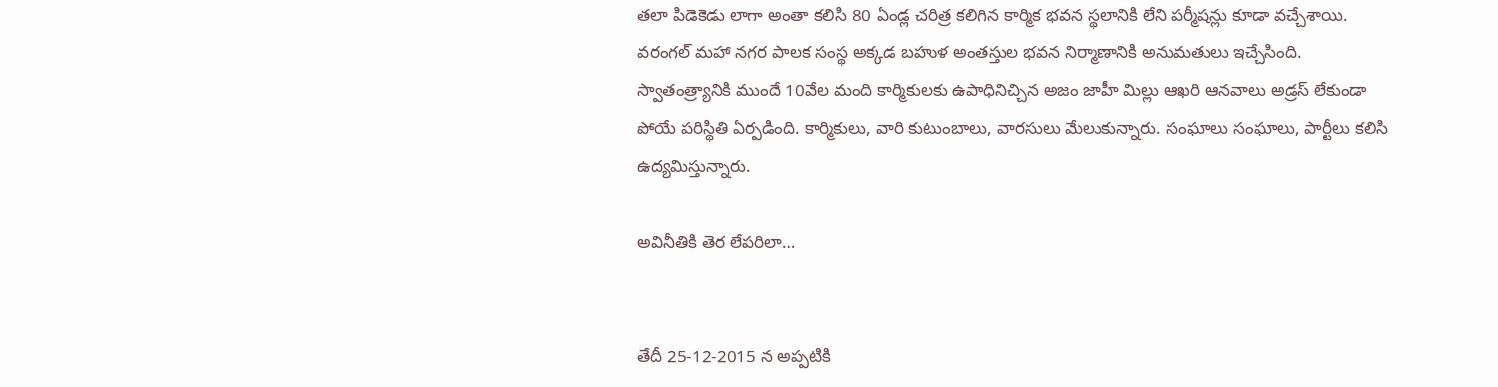తలా పిడెకెడు లాగా అంతా కలిసి 80 ఏండ్ల చరిత్ర కలిగిన కార్మిక భవన స్థలానికి లేని పర్మీషన్లు కూడా వచ్చేశాయి. వరంగల్ మహా నగర పాలక సంస్థ అక్కడ బహుళ అంతస్తుల భవన నిర్మాణానికి అనుమతులు ఇచ్చేసింది. స్వాతంత్ర్యానికి ముందే 10వేల మంది కార్మికులకు ఉపాధినిచ్చిన అజం జాహీ మిల్లు ఆఖరి ఆనవాలు అడ్రస్ లేకుండా పోయే పరిస్థితి ఏర్పడింది. కార్మికులు, వారి కుటుంబాలు, వారసులు మేలుకున్నారు. సంఘాలు సంఘాలు, పార్టీలు కలిసి ఉద్యమిస్తున్నారు.

అవినీతికి తెర లేపరిలా…


తేదీ 25-12-2015 న అప్పటికి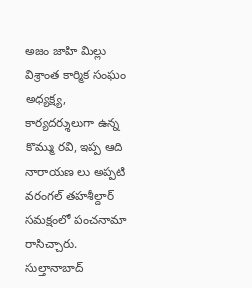అజం జాహి మిల్లు విశ్రాంత కార్మిక సంఘం అధ్యక్ష్య, కార్యదర్శులుగా ఉన్న కొమ్ము రవి, ఇప్ప ఆది నారాయణ లు అప్పటి వరంగల్ తహశీల్దార్ సమక్షంలో పంచనామా రాసిచ్చారు. సుల్తానాబాద్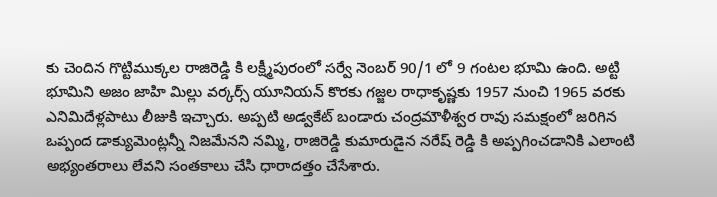కు చెందిన గొట్టిముక్కల రాజిరెడ్డి కి లక్ష్మీపురంలో సర్వే నెంబర్ 90/1 లో 9 గంటల భూమి ఉంది. అట్టి భూమిని అజం జాహి మిల్లు వర్కర్స్ యూనియన్ కొరకు గజ్జల రాధాకృష్ణకు 1957 నుంచి 1965 వరకు ఎనిమిదేళ్లపాటు లీజుకి ఇచ్చారు. అప్పటి అడ్వకేట్ బండారు చంద్రమౌళీశ్వర రావు సమక్షంలో జరిగిన ఒప్పంద డాక్యుమెంట్లన్నీ నిజమేనని నమ్మి, రాజిరెడ్డి కుమారుడైన నరేష్ రెడ్డి కి అప్పగించడానికి ఎలాంటి అభ్యంతరాలు లేవని సంతకాలు చేసి ధారాదత్తం చేసేశారు.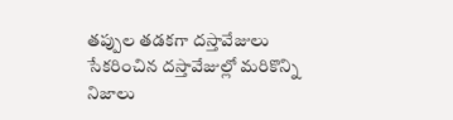తప్పుల తడకగా దస్తావేజులు
సేకరించిన దస్తావేజుల్లో మరికొన్ని నిజాలు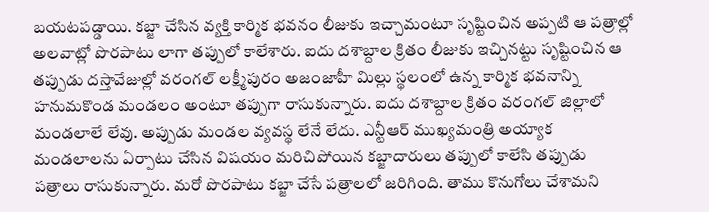బయటపడ్డాయి. కబ్జా చేసిన వ్యక్తి కార్మిక భవనం లీజుకు ఇచ్చామంటూ సృష్టించిన అప్పటి ఆ పత్రాల్లో అలవాట్లో పొరపాటు లాగా తప్పులో కాలేశారు. ఐదు దశాబ్దాల క్రితం లీజుకు ఇచ్చినట్టు సృష్టించిన ఆ తప్పుడు దస్తావేజుల్లో వరంగల్ లక్ష్మీపురం అజంజాహీ మిల్లు స్థలంలో ఉన్న కార్మిక భవనాన్ని హనుమకొండ మండలం అంటూ తప్పుగా రాసుకున్నారు. ఐదు దశాబ్దాల క్రితం వరంగల్ జిల్లాలో మండలాలే లేవు. అప్పుడు మండల వ్యవస్థ లేనే లేదు. ఎన్టీఆర్ ముఖ్యమంత్రి అయ్యాక మండలాలను ఏర్పాటు చేసిన విషయం మరిచిపోయిన కబ్జాదారులు తప్పులో కాలేసి తప్పుడు పత్రాలు రాసుకున్నారు. మరో పొరపాటు కబ్జా చేసే పత్రాలలో జరిగింది. తాము కొనుగోలు చేశామని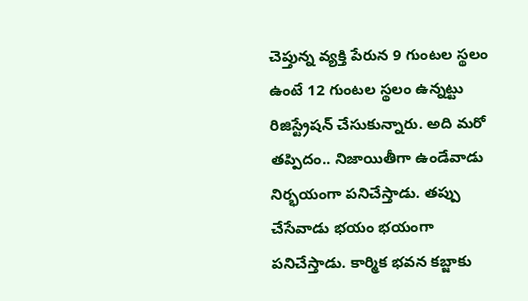చెప్తున్న వ్యక్తి పేరున 9 గుంటల స్థలం ఉంటే 12 గుంటల స్థలం ఉన్నట్టు రిజిస్ట్రేషన్ చేసుకున్నారు. అది మరో తప్పిదం.. నిజాయితీగా ఉండేవాడు నిర్భయంగా పనిచేస్తాడు. తప్పు చేసేవాడు భయం భయంగా పనిచేస్తాడు. కార్మిక భవన కబ్జాకు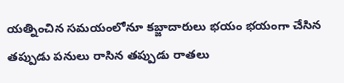యత్నించిన సమయంలోనూ కబ్జాదారులు భయం భయంగా చేసిన తప్పుడు పనులు రాసిన తప్పుడు రాతలు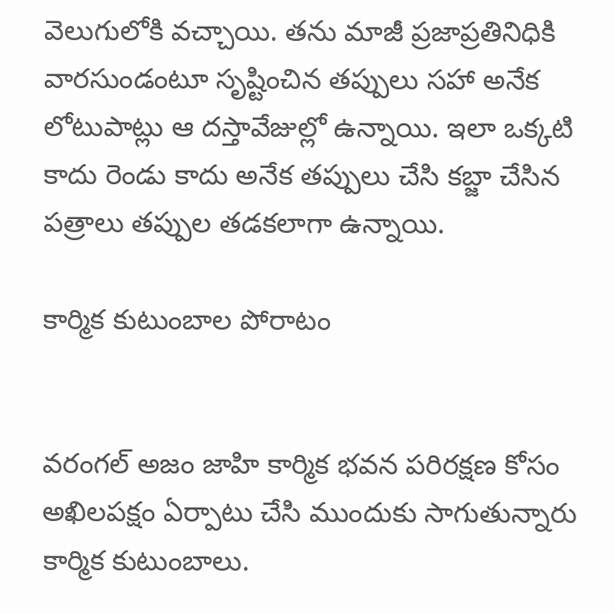వెలుగులోకి వచ్చాయి. తను మాజీ ప్రజాప్రతినిధికి వారసుండంటూ సృష్టించిన తప్పులు సహా అనేక లోటుపాట్లు ఆ దస్తావేజుల్లో ఉన్నాయి. ఇలా ఒక్కటి కాదు రెండు కాదు అనేక తప్పులు చేసి కబ్జా చేసిన పత్రాలు తప్పుల తడకలాగా ఉన్నాయి.

కార్మిక కుటుంబాల పోరాటం


వరంగల్ అజం జాహి కార్మిక భవన పరిరక్షణ కోసం అఖిలపక్షం ఏర్పాటు చేసి ముందుకు సాగుతున్నారు కార్మిక కుటుంబాలు.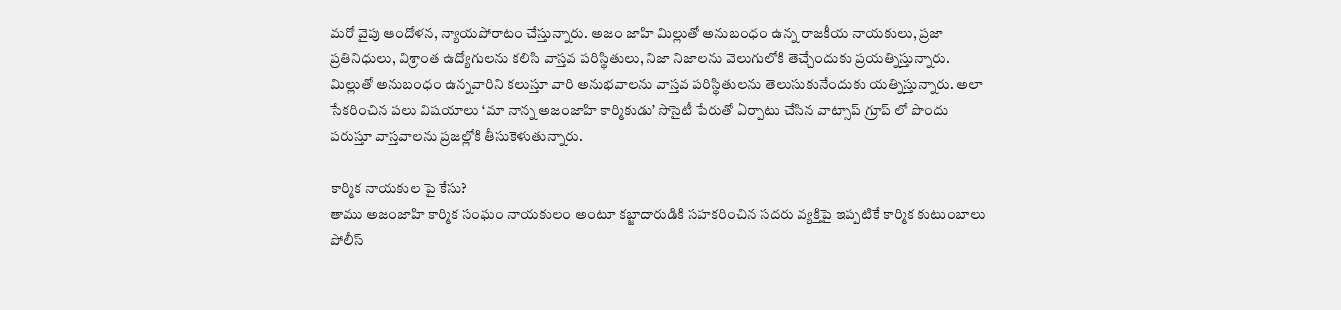మరో వైపు ఆందోళన, న్యాయపోరాటం చేస్తున్నారు. అజం జాహి మిల్లుతో అనుబంధం ఉన్న రాజకీయ నాయకులు, ప్రజా ప్రతినిధులు, విశ్రాంత ఉద్యోగులను కలిసి వాస్తవ పరిస్థితులు, నిజా నిజాలను వెలుగులోకి తెచ్చేందుకు ప్రయత్నిస్తున్నారు. మిల్లుతో అనుబంధం ఉన్నవారిని కలుస్తూ వారి అనుభవాలను వాస్తవ పరిస్థితులను తెలుసుకునేందుకు యత్నిస్తున్నారు. అలా సేకరించిన పలు విషయాలు ‘మా నాన్న అజంజాహి కార్మికుడు’ సొసైటీ పేరుతో ఏర్పాటు చేసిన వాట్సాప్ గ్రూప్ లో పొందు పరుస్తూ వాస్తవాలను ప్రజల్లోకి తీసుకెళుతున్నారు.

కార్మిక నాయకుల పై కేసు?
తాము అజంజాహి కార్మిక సంఘం నాయకులం అంటూ కబ్జాదారుడికి సహకరించిన సదరు వ్యక్తిపై ఇప్పటికే కార్మిక కుటుంబాలు పోలీస్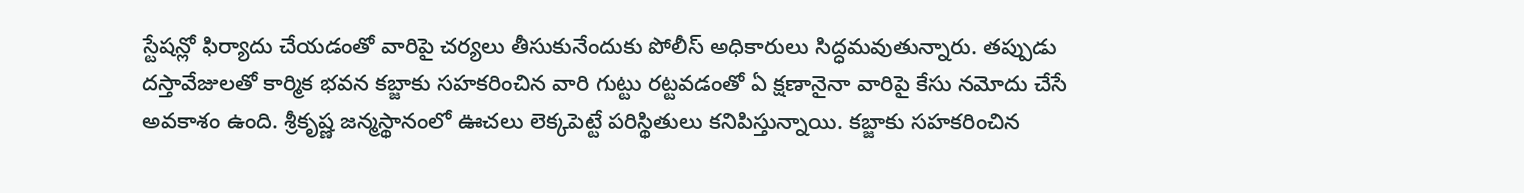స్టేషన్లో ఫిర్యాదు చేయడంతో వారిపై చర్యలు తీసుకునేందుకు పోలీస్ అధికారులు సిద్ధమవుతున్నారు. తప్పుడు దస్తావేజులతో కార్మిక భవన కబ్జాకు సహకరించిన వారి గుట్టు రట్టవడంతో ఏ క్షణానైనా వారిపై కేసు నమోదు చేసే అవకాశం ఉంది. శ్రీకృష్ణ జన్మస్థానంలో ఊచలు లెక్కపెట్టే పరిస్థితులు కనిపిస్తున్నాయి. కబ్జాకు సహకరించిన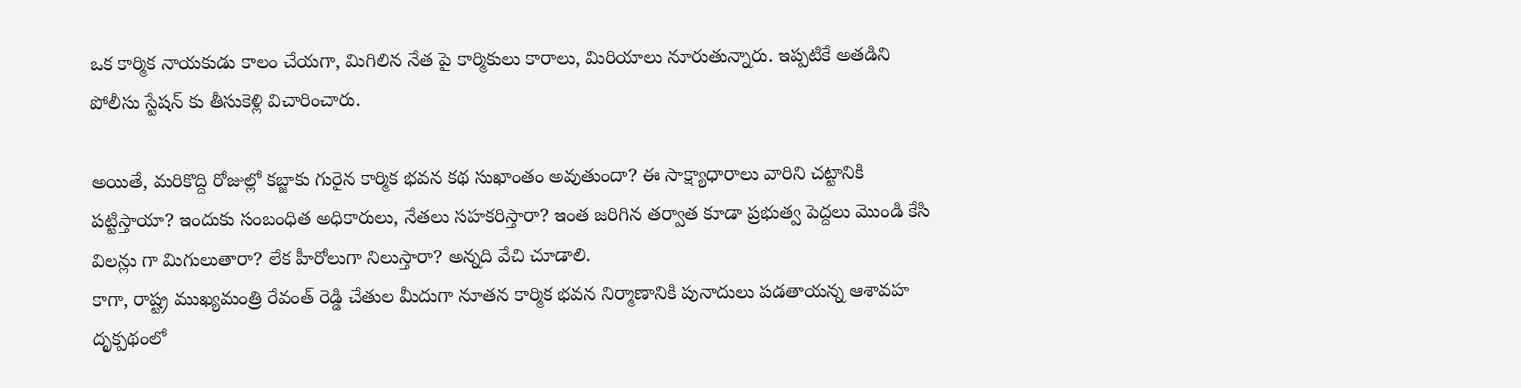ఒక కార్మిక నాయకుడు కాలం చేయగా, మిగిలిన నేత పై కార్మికులు కారాలు, మిరియాలు నూరుతున్నారు. ఇప్పటికే అతడిని పోలీసు స్టేషన్ కు తీసుకెళ్లి విచారించారు.

అయితే, మరికొద్ది రోజుల్లో కబ్జాకు గురైన కార్మిక భవన కథ సుఖాంతం అవుతుందా? ఈ సాక్ష్యాధారాలు వారిని చట్టానికి పట్టిస్తాయా? ఇందుకు సంబంధిత అధికారులు, నేతలు సహకరిస్తారా? ఇంత జరిగిన తర్వాత కూడా ప్రభుత్వ పెద్దలు మొండి కేసి విలన్లు గా మిగులుతారా? లేక హీరోలుగా నిలుస్తారా? అన్నది వేచి చూడాలి.
కాగా, రాష్ట్ర ముఖ్యమంత్రి రేవంత్ రెడ్డి చేతుల మీదుగా నూతన కార్మిక భవన నిర్మాణానికి పునాదులు పడతాయన్న ఆశావహ దృక్పథంలో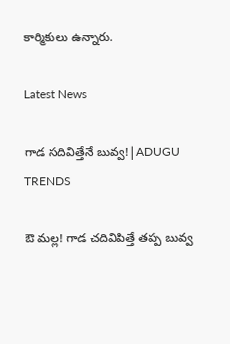కార్మికులు ఉన్నారు.

Latest News

గాడ సదివిత్తేనే బువ్వ!|ADUGU TRENDS

ఔ మల్ల! గాడ చదివిపిత్తే తప్ప బువ్వ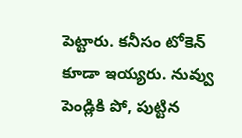పెట్టారు. కనీసం టోకెన్ కూడా ఇయ్యరు. నువ్వు పెండ్లికి పో, పుట్టిన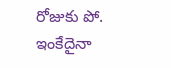రోజుకు పో. ఇంకేదైనా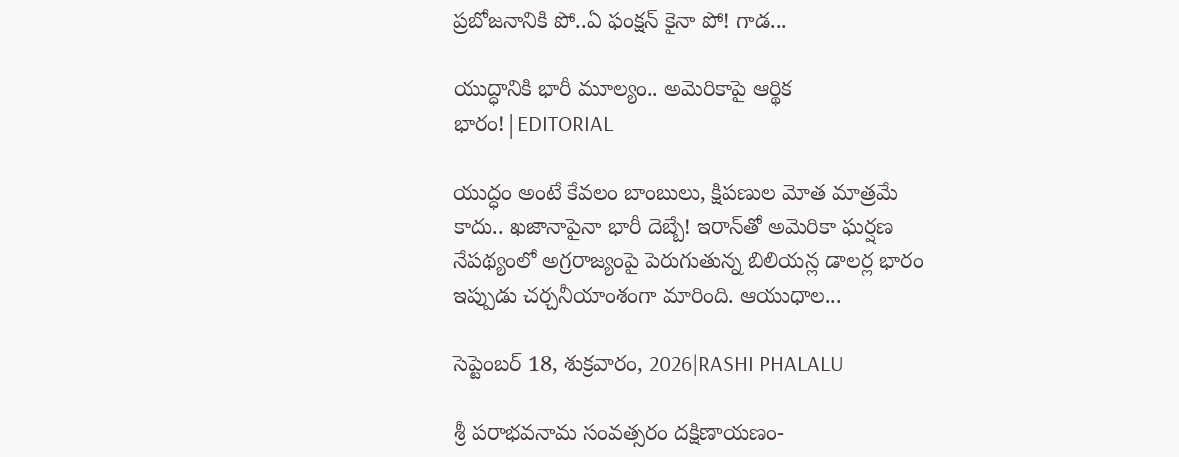ప్రబోజనానికి పో..ఏ ఫంక్షన్ కైనా పో! గాడ...

యుద్ధానికి భారీ మూల్యం.. అమెరికాపై ఆర్థిక భారం!|EDITORIAL

యుద్ధం అంటే కేవలం బాంబులు, క్షిపణుల మోత మాత్రమే కాదు.. ఖజానాపైనా భారీ దెబ్బే! ఇరాన్‌తో అమెరికా ఘర్షణ నేపథ్యంలో అగ్రరాజ్యంపై పెరుగుతున్న బిలియన్ల డాలర్ల భారం ఇప్పుడు చర్చనీయాంశంగా మారింది. ఆయుధాల...

సెప్టెంబర్ 18, శుక్రవారం, 2026|RASHI PHALALU

శ్రీ పరాభవనామ సంవత్సరం దక్షిణాయణం-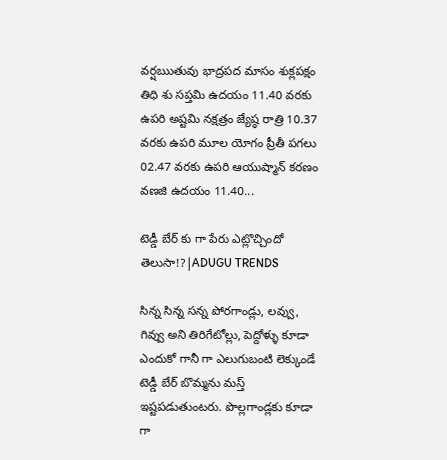వర్షఋతువు భాద్రపద మాసం శుక్లపక్షం తిధి శు సప్తమి ఉదయం 11.40 వరకు ఉపరి అష్టమి నక్షత్రం జ్యేష్ఠ రాత్రి 10.37 వరకు ఉపరి మూల యోగం ప్రీతీ పగలు 02.47 వరకు ఉపరి ఆయుష్మాన్ కరణం వణజి ఉదయం 11.40...

టెడ్డీ బేర్‌ కు గా పేరు ఎట్లొచ్చిందో తెలుసా!?|ADUGU TRENDS

సిన్న సిన్న సన్న పోరగాండ్లు, లవ్వు, గివ్వు అని తిరిగేటోల్లు, పెద్దోళ్ళు కూడా ఎందుకో గానీ గా ఎలుగుబంటి లెక్కుండే టెడ్డీ బేర్‌ బొమ్మను మస్త్ ఇష్టపడుతుంటరు. పొల్లగాండ్లకు కూడా గా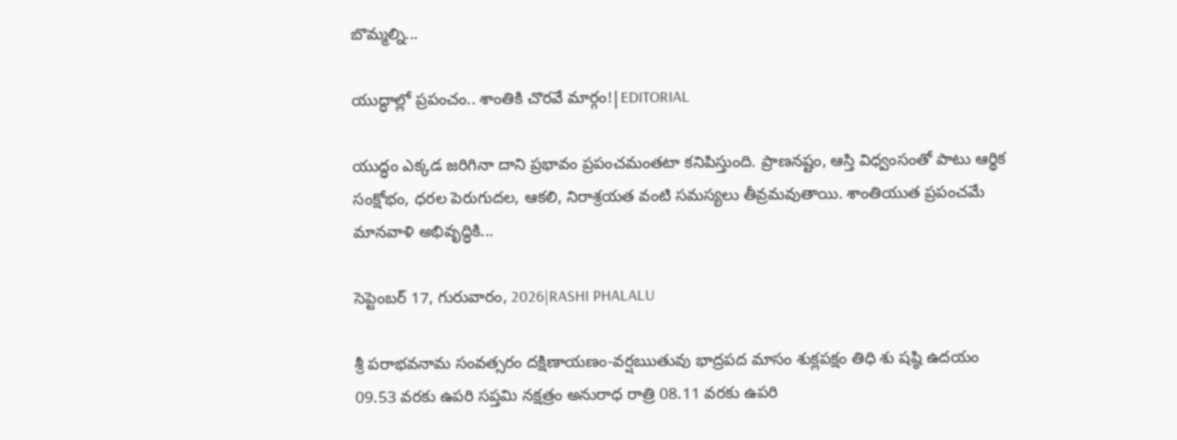బొమ్మల్ని...

యుద్ధాల్లో ప్రపంచం.. శాంతికి చొరవే మార్గం!|EDITORIAL

యుద్ధం ఎక్కడ జరిగినా దాని ప్రభావం ప్రపంచమంతటా కనిపిస్తుంది. ప్రాణనష్టం, ఆస్తి విధ్వంసంతో పాటు ఆర్థిక సంక్షోభం, ధరల పెరుగుదల, ఆకలి, నిరాశ్రయత వంటి సమస్యలు తీవ్రమవుతాయి. శాంతియుత ప్రపంచమే మానవాళి అభివృద్ధికి...

సెప్టెంబర్ 17, గురువారం, 2026|RASHI PHALALU

శ్రీ పరాభవనామ సంవత్సరం దక్షిణాయణం-వర్షఋతువు భాద్రపద మాసం శుక్లపక్షం తిధి శు షష్ఠి ఉదయం 09.53 వరకు ఉపరి సప్తమి నక్షత్రం అనురాధ రాత్రి 08.11 వరకు ఉపరి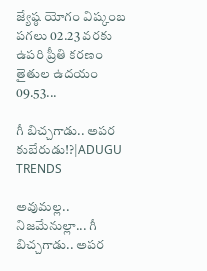జ్యేష్ఠ యోగం విష్కంబ పగలు 02.23 వరకు ఉపరి ప్రీతి కరణం తైతుల ఉదయం 09.53...

గీ బిచ్చగాడు.. అపర కుబేరుడు!?|ADUGU TRENDS

అవుమల్ల.. నిజమేనుల్లా... గీ బిచ్చగాడు.. అపర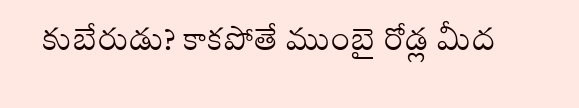కుబేరుడు? కాకపోతే ముంబై రోడ్ల మీద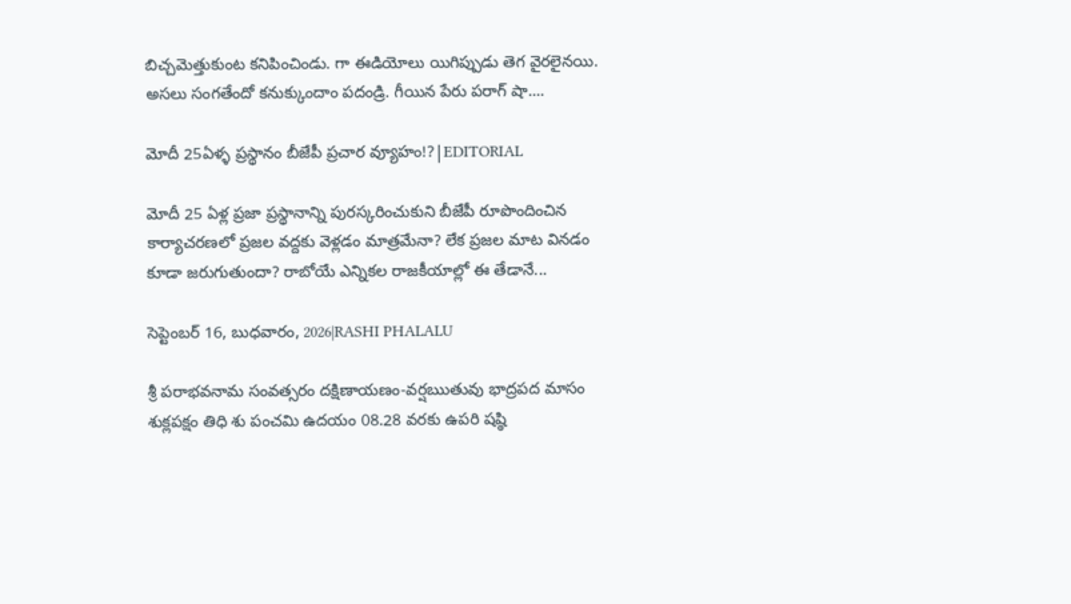బిచ్చమెత్తుకుంట కనిపించిండు. గా ఈడియోలు యిగిప్పుడు తెగ వైరలైనయి. అసలు సంగతేందో కనుక్కుందాం పదండ్రి. గీయిన పేరు పరాగ్ షా....

మోదీ 25ఏళ్ళ ప్రస్థానం బీజేపీ ప్రచార వ్యూహం!?|EDITORIAL

మోదీ 25 ఏళ్ల ప్రజా ప్రస్థానాన్ని పురస్కరించుకుని బీజేపీ రూపొందించిన కార్యాచరణలో ప్రజల వద్దకు వెళ్లడం మాత్రమేనా? లేక ప్రజల మాట వినడం కూడా జరుగుతుందా? రాబోయే ఎన్నికల రాజకీయాల్లో ఈ తేడానే...

సెప్టెంబర్ 16, బుధవారం, 2026|RASHI PHALALU

శ్రీ పరాభవనామ సంవత్సరం దక్షిణాయణం-వర్షఋతువు భాద్రపద మాసం శుక్లపక్షం తిధి శు పంచమి ఉదయం 08.28 వరకు ఉపరి షష్ఠి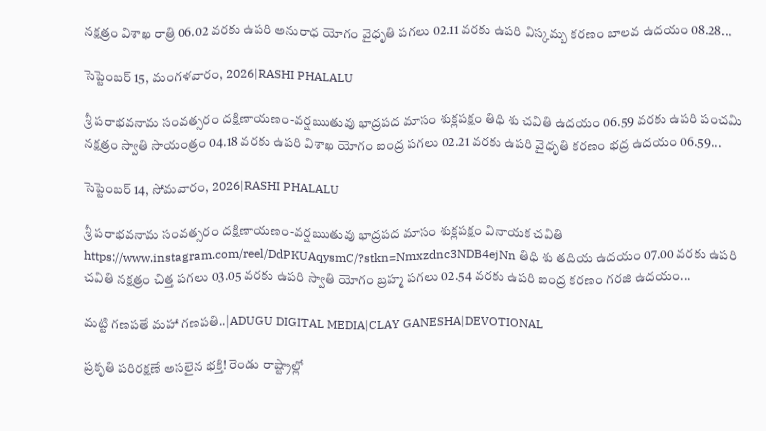నక్షత్రం విశాఖ రాత్రి 06.02 వరకు ఉపరి అనురాధ యోగం వైధృతి పగలు 02.11 వరకు ఉపరి విస్కమ్బ కరణం బాలవ ఉదయం 08.28...

సెప్టెంబర్ 15, మంగళవారం, 2026|RASHI PHALALU

శ్రీ పరాభవనామ సంవత్సరం దక్షిణాయణం-వర్షఋతువు భాద్రపద మాసం శుక్లపక్షం తిధి శు చవితి ఉదయం 06.59 వరకు ఉపరి పంచమి నక్షత్రం స్వాతి సాయంత్రం 04.18 వరకు ఉపరి విశాఖ యోగం ఐంద్ర పగలు 02.21 వరకు ఉపరి వైధృతి కరణం భద్ర ఉదయం 06.59...

సెప్టెంబర్ 14, సోమవారం, 2026|RASHI PHALALU

శ్రీ పరాభవనామ సంవత్సరం దక్షిణాయణం-వర్షఋతువు భాద్రపద మాసం శుక్లపక్షం వినాయక చవితి https://www.instagram.com/reel/DdPKUAqysmC/?stkn=Nmxzdnc3NDB4ejNn తిధి శు తదియ ఉదయం 07.00 వరకు ఉపరి చవితి నక్షత్రం చిత్త పగలు 03.05 వరకు ఉపరి స్వాతి యోగం బ్రహ్మ పగలు 02.54 వరకు ఉపరి ఐంద్ర కరణం గరజి ఉదయం...

మట్టి గణపతే మహా గణపతి..|ADUGU DIGITAL MEDIA|CLAY GANESHA|DEVOTIONAL

ప్రకృతి పరిరక్షణే అసలైన భక్తి! రెండు రాష్ట్రాల్లో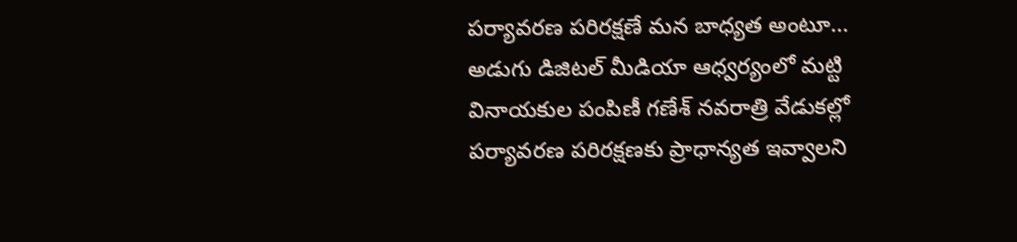పర్యావరణ పరిరక్షణే మన బాధ్యత అంటూ... అడుగు డిజిటల్ మీడియా ఆధ్వర్యంలో మట్టి వినాయకుల పంపిణీ గణేశ్ నవరాత్రి వేడుకల్లో పర్యావరణ పరిరక్షణకు ప్రాధాన్యత ఇవ్వాలని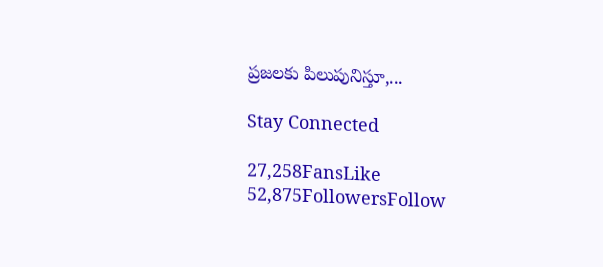ప్రజలకు పిలుపునిస్తూ,...

Stay Connected

27,258FansLike
52,875FollowersFollow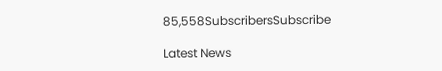85,558SubscribersSubscribe

Latest News